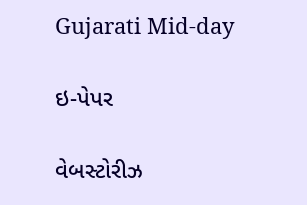Gujarati Mid-day

ઇ-પેપર

વેબસ્ટોરીઝ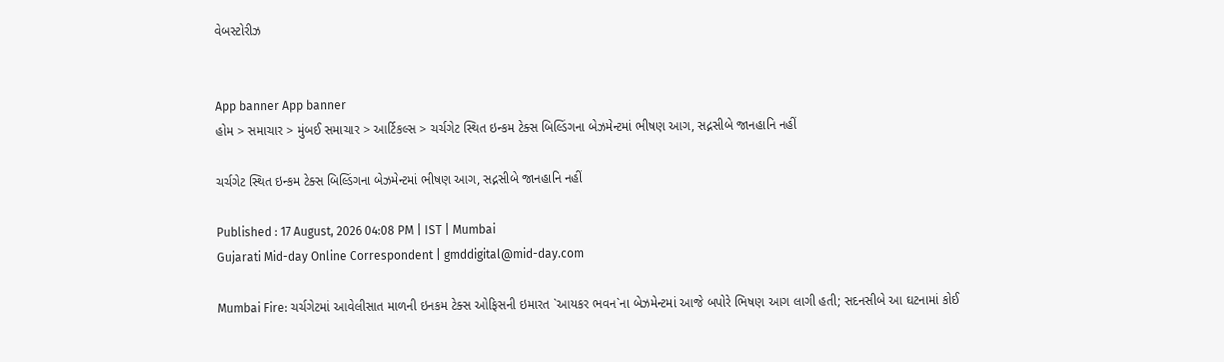વેબસ્ટોરીઝ


App banner App banner
હોમ > સમાચાર > મુંબઈ સમાચાર > આર્ટિકલ્સ > ચર્ચગેટ સ્થિત ઇન્કમ ટેક્સ બિલ્ડિંગના બેઝમેન્ટમાં ભીષણ આગ, સદ્નસીબે જાનહાનિ નહીં

ચર્ચગેટ સ્થિત ઇન્કમ ટેક્સ બિલ્ડિંગના બેઝમેન્ટમાં ભીષણ આગ, સદ્નસીબે જાનહાનિ નહીં

Published : 17 August, 2026 04:08 PM | IST | Mumbai
Gujarati Mid-day Online Correspondent | gmddigital@mid-day.com

Mumbai Fire: ચર્ચગેટમાં આવેલીસાત માળની ઇનકમ ટેક્સ ઓફિસની ઇમારત `આયકર ભવન`ના બેઝમેન્ટમાં આજે બપોરે ભિષણ આગ લાગી હતી; સદનસીબે આ ઘટનામાં કોઈ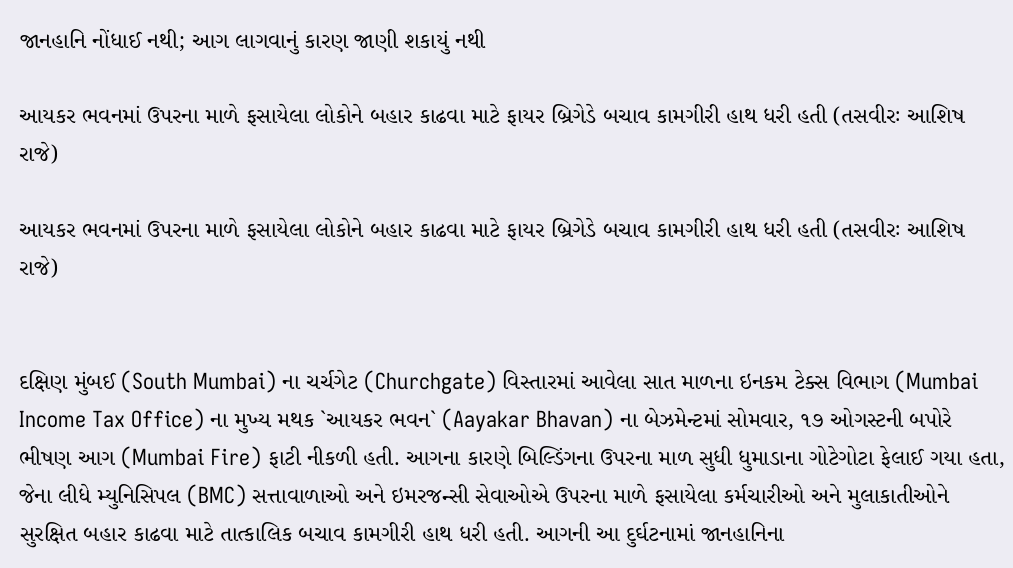જાનહાનિ નોંધાઈ નથી; આગ લાગવાનું કારણ જાણી શકાયું નથી

આયકર ભવનમાં ઉપરના માળે ફસાયેલા લોકોને બહાર કાઢવા માટે ફાયર બ્રિગેડે બચાવ કામગીરી હાથ ધરી હતી (તસવીરઃ આશિષ રાજે)

આયકર ભવનમાં ઉપરના માળે ફસાયેલા લોકોને બહાર કાઢવા માટે ફાયર બ્રિગેડે બચાવ કામગીરી હાથ ધરી હતી (તસવીરઃ આશિષ રાજે)


દક્ષિણ મુંબઈ (South Mumbai) ના ચર્ચગેટ (Churchgate) વિસ્તારમાં આવેલા સાત માળના ઇનકમ ટેક્સ વિભાગ (Mumbai Income Tax Office) ના મુખ્ય મથક `આયકર ભવન` (Aayakar Bhavan) ના બેઝમેન્ટમાં સોમવાર, ૧૭ ઓગસ્ટની બપોરે ભીષણ આગ (Mumbai Fire) ફાટી નીકળી હતી. આગના કારણે બિલ્ડિંગના ઉપરના માળ સુધી ધુમાડાના ગોટેગોટા ફેલાઈ ગયા હતા, જેના લીધે મ્યુનિસિપલ (BMC) સત્તાવાળાઓ અને ઇમરજન્સી સેવાઓએ ઉપરના માળે ફસાયેલા કર્મચારીઓ અને મુલાકાતીઓને સુરક્ષિત બહાર કાઢવા માટે તાત્કાલિક બચાવ કામગીરી હાથ ધરી હતી. આગની આ દુર્ઘટનામાં જાનહાનિના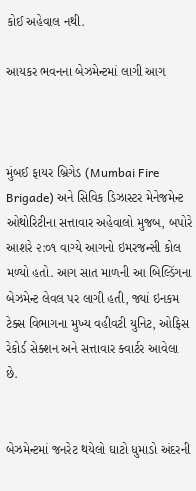કોઈ અહેવાલ નથી.

આયકર ભવનના બેઝમેન્ટમાં લાગી આગ



મુંબઈ ફાયર બ્રિગેડ (Mumbai Fire Brigade) અને સિવિક ડિઝાસ્ટર મેનેજમેન્ટ ઓથોરિટીના સત્તાવાર અહેવાલો મુજબ, બપોરે આશરે ૨:૦૧ વાગ્યે આગનો ઇમરજન્સી કોલ મળ્યો હતો. આગ સાત માળની આ બિલ્ડિંગના બેઝમેન્ટ લેવલ પર લાગી હતી, જ્યાં ઇનકમ ટેક્સ વિભાગના મુખ્ય વહીવટી યુનિટ, ઓફિસ રેકોર્ડ સેક્શન અને સત્તાવાર ક્વાર્ટર આવેલા છે.


બેઝમેન્ટમાં જનરેટ થયેલો ઘાટો ધુમાડો અંદરની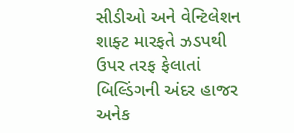સીડીઓ અને વેન્ટિલેશન શાફ્ટ મારફતે ઝડપથી ઉપર તરફ ફેલાતાં બિલ્ડિંગની અંદર હાજર અનેક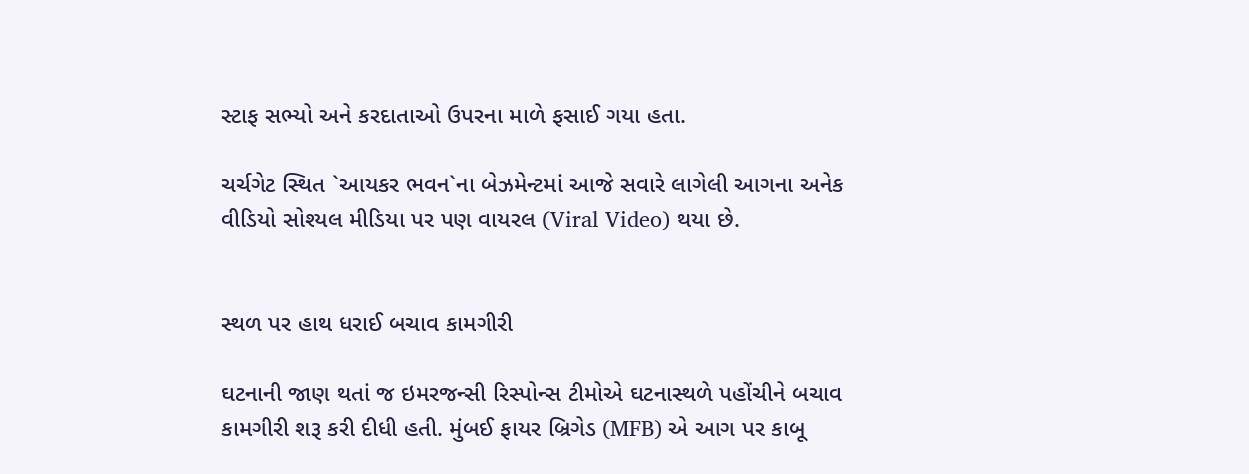સ્ટાફ સભ્યો અને કરદાતાઓ ઉપરના માળે ફસાઈ ગયા હતા.

ચર્ચગેટ સ્થિત `આયકર ભવન`ના બેઝમેન્ટમાં આજે સવારે લાગેલી આગના અનેક વીડિયો સોશ્યલ મીડિયા પર પણ વાયરલ (Viral Video) થયા છે.


સ્થળ પર હાથ ધરાઈ બચાવ કામગીરી

ઘટનાની જાણ થતાં જ ઇમરજન્સી રિસ્પોન્સ ટીમોએ ઘટનાસ્થળે પહોંચીને બચાવ કામગીરી શરૂ કરી દીધી હતી. મુંબઈ ફાયર બ્રિગેડ (MFB) એ આગ પર કાબૂ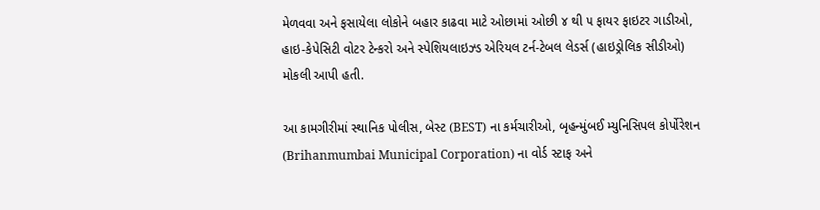મેળવવા અને ફસાયેલા લોકોને બહાર કાઢવા માટે ઓછામાં ઓછી ૪ થી ૫ ફાયર ફાઇટર ગાડીઓ, હાઇ-કેપેસિટી વોટર ટેન્કરો અને સ્પેશિયલાઇઝ્ડ એરિયલ ટર્ન-ટેબલ લેડર્સ (હાઇડ્રોલિક સીડીઓ) મોકલી આપી હતી.

આ કામગીરીમાં સ્થાનિક પોલીસ, બેસ્ટ (BEST) ના કર્મચારીઓ, બૃહન્મુંબઈ મ્યુનિસિપલ કોર્પોરેશન (Brihanmumbai Municipal Corporation) ના વોર્ડ સ્ટાફ અને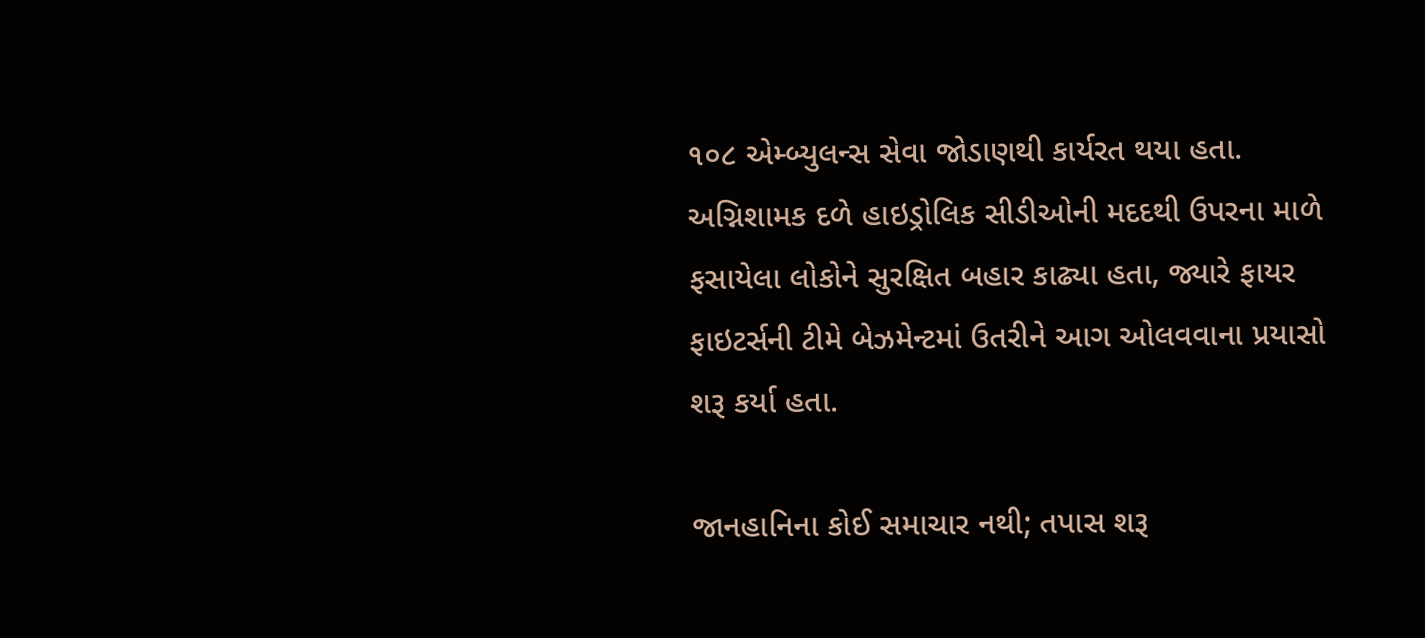૧૦૮ એમ્બ્યુલન્સ સેવા જોડાણથી કાર્યરત થયા હતા. અગ્નિશામક દળે હાઇડ્રોલિક સીડીઓની મદદથી ઉપરના માળે ફસાયેલા લોકોને સુરક્ષિત બહાર કાઢ્યા હતા, જ્યારે ફાયર ફાઇટર્સની ટીમે બેઝમેન્ટમાં ઉતરીને આગ ઓલવવાના પ્રયાસો શરૂ કર્યા હતા.

જાનહાનિના કોઈ સમાચાર નથી; તપાસ શરૂ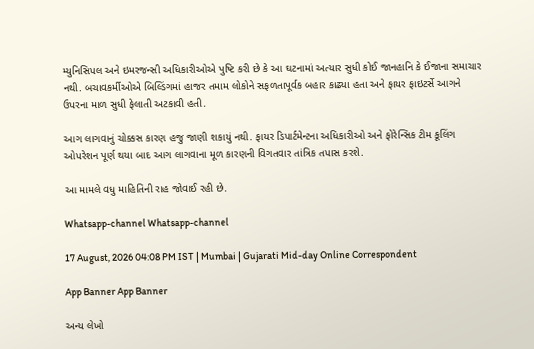મ્યુનિસિપલ અને ઇમરજન્સી અધિકારીઓએ પુષ્ટિ કરી છે કે આ ઘટનામાં અત્યાર સુધી કોઈ જાનહાનિ કે ઈજાના સમાચાર નથી. બચાવકર્મીઓએ બિલ્ડિંગમાં હાજર તમામ લોકોને સફળતાપૂર્વક બહાર કાઢ્યા હતા અને ફાયર ફાઇટર્સે આગને ઉપરના માળ સુધી ફેલાતી અટકાવી હતી.

આગ લાગવાનું ચોક્કસ કારણ હજુ જાણી શકાયું નથી. ફાયર ડિપાર્ટમેન્ટના અધિકારીઓ અને ફોરેન્સિક ટીમ કૂલિંગ ઓપરેશન પૂર્ણ થયા બાદ આગ લાગવાના મૂળ કારણની વિગતવાર તાંત્રિક તપાસ કરશે.

આ મામલે વધુ માહિતિની રાહ જોવાઈ રહી છે.

Whatsapp-channel Whatsapp-channel

17 August, 2026 04:08 PM IST | Mumbai | Gujarati Mid-day Online Correspondent

App Banner App Banner

અન્ય લેખો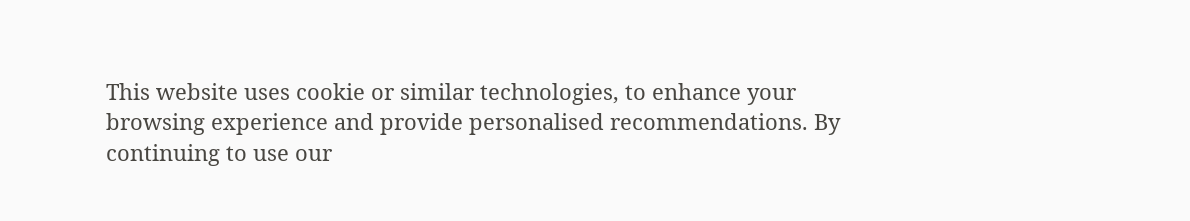This website uses cookie or similar technologies, to enhance your browsing experience and provide personalised recommendations. By continuing to use our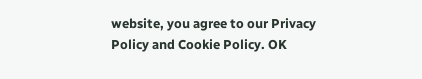website, you agree to our Privacy Policy and Cookie Policy. OK